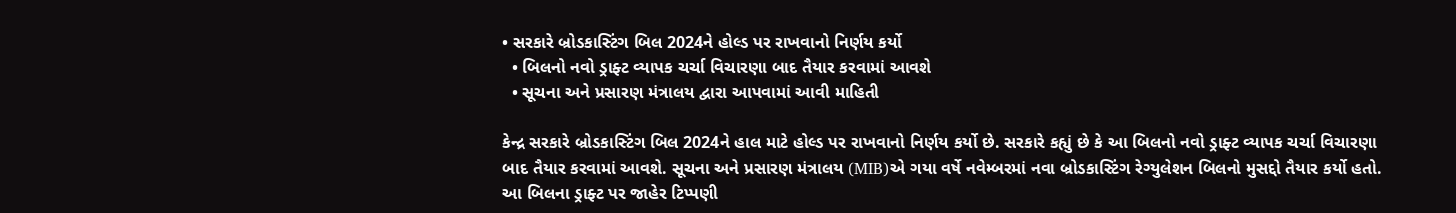• સરકારે બ્રોડકાસ્ટિંગ બિલ 2024ને હોલ્ડ પર રાખવાનો નિર્ણય કર્યો
  • બિલનો નવો ડ્રાફ્ટ વ્યાપક ચર્ચા વિચારણા બાદ તૈયાર કરવામાં આવશે
  • સૂચના અને પ્રસારણ મંત્રાલય દ્વારા આપવામાં આવી માહિતી

કેન્દ્ર સરકારે બ્રોડકાસ્ટિંગ બિલ 2024ને હાલ માટે હોલ્ડ પર રાખવાનો નિર્ણય કર્યો છે. સરકારે કહ્યું છે કે આ બિલનો નવો ડ્રાફ્ટ વ્યાપક ચર્ચા વિચારણા બાદ તૈયાર કરવામાં આવશે. સૂચના અને પ્રસારણ મંત્રાલય (MIB)એ ગયા વર્ષે નવેમ્બરમાં નવા બ્રોડકાસ્ટિંગ રેગ્યુલેશન બિલનો મુસદ્દો તૈયાર કર્યો હતો. આ બિલના ડ્રાફ્ટ પર જાહેર ટિપ્પણી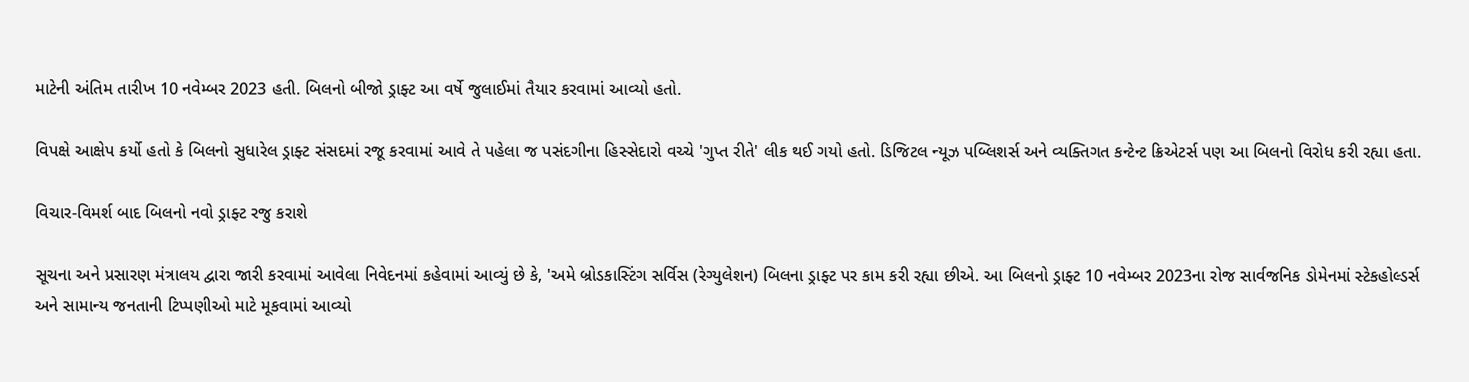માટેની અંતિમ તારીખ 10 નવેમ્બર 2023 હતી. બિલનો બીજો ડ્રાફ્ટ આ વર્ષે જુલાઈમાં તૈયાર કરવામાં આવ્યો હતો.

વિપક્ષે આક્ષેપ કર્યો હતો કે બિલનો સુધારેલ ડ્રાફ્ટ સંસદમાં રજૂ કરવામાં આવે તે પહેલા જ પસંદગીના હિસ્સેદારો વચ્ચે 'ગુપ્ત રીતે' લીક થઈ ગયો હતો. ડિજિટલ ન્યૂઝ પબ્લિશર્સ અને વ્યક્તિગત કન્ટેન્ટ ક્રિએટર્સ પણ આ બિલનો વિરોધ કરી રહ્યા હતા.

વિચાર-વિમર્શ બાદ બિલનો નવો ડ્રાફ્ટ રજુ કરાશે

સૂચના અને પ્રસારણ મંત્રાલય દ્વારા જારી કરવામાં આવેલા નિવેદનમાં કહેવામાં આવ્યું છે કે, 'અમે બ્રોડકાસ્ટિંગ સર્વિસ (રેગ્યુલેશન) બિલના ડ્રાફ્ટ પર કામ કરી રહ્યા છીએ. આ બિલનો ડ્રાફ્ટ 10 નવેમ્બર 2023ના રોજ સાર્વજનિક ડોમેનમાં સ્ટેકહોલ્ડર્સ અને સામાન્ય જનતાની ટિપ્પણીઓ માટે મૂકવામાં આવ્યો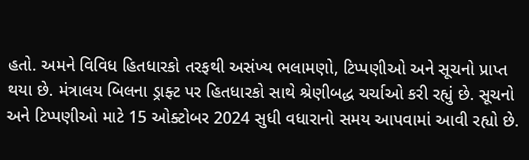હતો. અમને વિવિધ હિતધારકો તરફથી અસંખ્ય ભલામણો, ટિપ્પણીઓ અને સૂચનો પ્રાપ્ત થયા છે. મંત્રાલય બિલના ડ્રાફ્ટ પર હિતધારકો સાથે શ્રેણીબદ્ધ ચર્ચાઓ કરી રહ્યું છે. સૂચનો અને ટિપ્પણીઓ માટે 15 ઓક્ટોબર 2024 સુધી વધારાનો સમય આપવામાં આવી રહ્યો છે.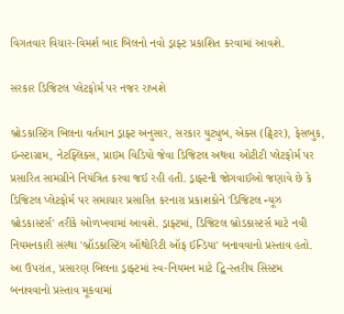વિગતવાર વિચાર-વિમર્શ બાદ બિલનો નવો ડ્રાફ્ટ પ્રકાશિત કરવામાં આવશે.

સરકાર ડિજિટલ પ્લેટફોર્મ પર નજર રાખશે

બ્રોડકાસ્ટિંગ બિલના વર્તમાન ડ્રાફ્ટ અનુસાર, સરકાર યુટ્યુબ, એક્સ (ટ્વિટર), ફેસબુક, ઇન્સ્ટાગ્રામ, નેટફ્લિક્સ, પ્રાઇમ વિડિયો જેવા ડિજિટલ અથવા ઓટીટી પ્લેટફોર્મ પર પ્રસારિત સામગ્રીને નિયંત્રિત કરવા જઈ રહી હતી. ડ્રાફ્ટની જોગવાઈઓ જણાવે છે કે ડિજિટલ પ્લેટફોર્મ પર સમાચાર પ્રસારિત કરનારા પ્રકાશકોને 'ડિજિટલ ન્યૂઝ બ્રોડકાસ્ટર્સ' તરીકે ઓળખવામાં આવશે. ડ્રાફ્ટમાં, ડિજિટલ બ્રોડકાસ્ટર્સ માટે નવી નિયમનકારી સંસ્થા 'બ્રૉડકાસ્ટિંગ ઑથોરિટી ઑફ ઈન્ડિયા' બનાવવાનો પ્રસ્તાવ હતો. આ ઉપરાંત, પ્રસારણ બિલના ડ્રાફ્ટમાં સ્વ-નિયમન માટે દ્વિ-સ્તરીય સિસ્ટમ બનાવવાનો પ્રસ્તાવ મૂકવામાં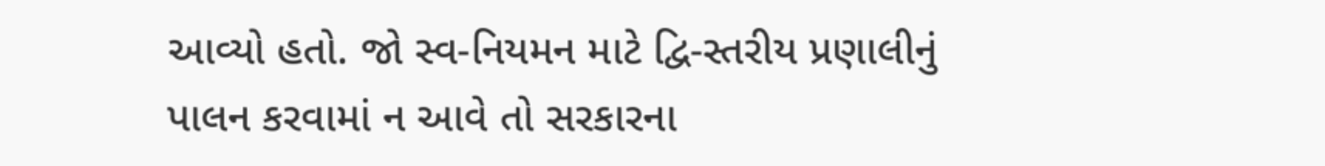આવ્યો હતો. જો સ્વ-નિયમન માટે દ્વિ-સ્તરીય પ્રણાલીનું પાલન કરવામાં ન આવે તો સરકારના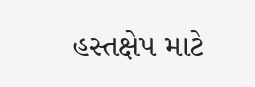હસ્તક્ષેપ માટે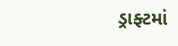ડ્રાફ્ટમાં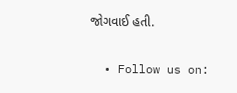જોગવાઈ હતી.

  • Follow us on: